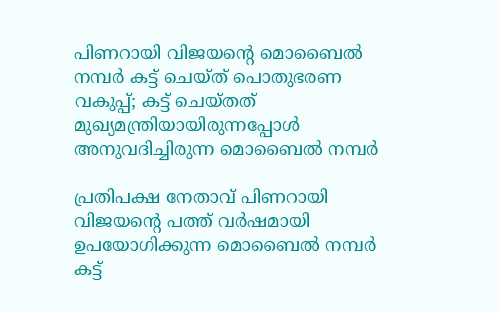പിണറായി വിജയന്റെ മൊബൈല്‍ നമ്പര്‍ കട്ട് ചെയ്ത് പൊതുഭരണ വകുപ്പ്; കട്ട് ചെയ്തത് മുഖ്യമന്ത്രിയായിരുന്നപ്പോള്‍ അനുവദിച്ചിരുന്ന മൊബൈല്‍ നമ്പര്‍

പ്രതിപക്ഷ നേതാവ് പിണറായി വിജയന്റെ പത്ത് വര്‍ഷമായി ഉപയോഗിക്കുന്ന മൊബൈല്‍ നമ്പര്‍ കട്ട്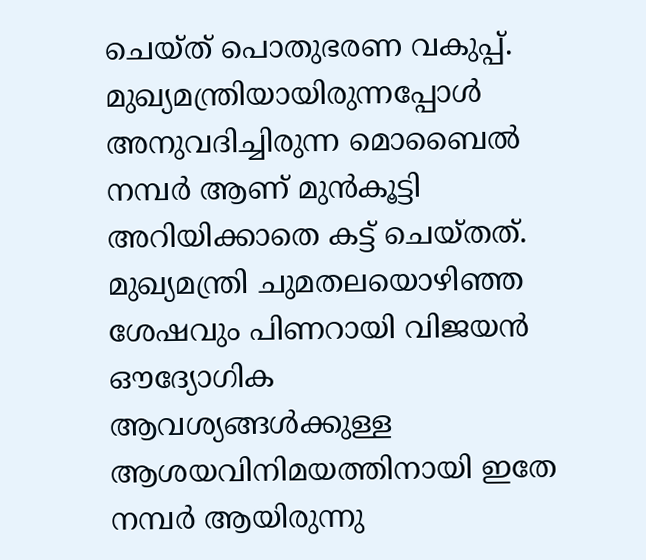ചെയ്ത് പൊതുഭരണ വകുപ്പ്. മുഖ്യമന്ത്രിയായിരുന്നപ്പോള്‍ അനുവദിച്ചിരുന്ന മൊബൈല്‍ നമ്പര്‍ ആണ് മുന്‍കൂട്ടി അറിയിക്കാതെ കട്ട് ചെയ്തത്. മുഖ്യമന്ത്രി ചുമതലയൊഴിഞ്ഞ ശേഷവും പിണറായി വിജയന്‍ ഔദ്യോഗിക ആവശ്യങ്ങള്‍ക്കുള്ള ആശയവിനിമയത്തിനായി ഇതേ നമ്പര്‍ ആയിരുന്നു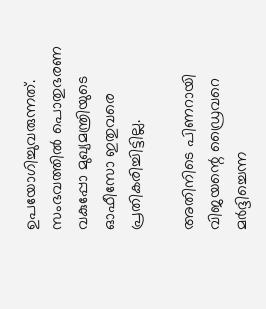ഉപയോഗിച്ചുവരുന്നത്. സംഭവത്തില്‍ പൊതുഭരണ വകുപ്പോ മുഖ്യമന്ത്രിയുടെ ഓഫീസോ ഇതുവരെ പ്രതികരിച്ചിട്ടില്ല.

അതിനിടെ പിണറായി വിജയന്റെ ഡ്രൈവറെ മര്‍ദ്ദിച്ചെന്ന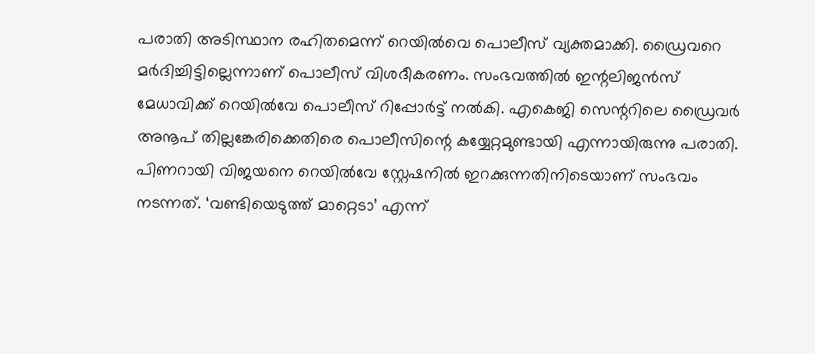പരാതി അടിസ്ഥാന രഹിതമെന്ന് റെയില്‍വെ പൊലീസ് വ്യക്തമാക്കി. ഡ്രൈവറെ മര്‍ദിച്ചിട്ടില്ലെന്നാണ് പൊലീസ് വിശദീകരണം. സംഭവത്തില്‍ ഇന്റലിജന്‍സ് മേധാവിക്ക് റെയില്‍വേ പൊലീസ് റിപ്പോര്‍ട്ട് നല്‍കി. എകെജി സെന്ററിലെ ഡ്രൈവര്‍ അനൂപ് തില്ലങ്കേരിക്കെതിരെ പൊലീസിന്റെ കയ്യേറ്റമുണ്ടായി എന്നായിരുന്നു പരാതി. പിണറായി വിജയനെ റെയില്‍വേ സ്റ്റേഷനില്‍ ഇറക്കുന്നതിനിടെയാണ് സംഭവം നടന്നത്. ‘വണ്ടിയെടുത്ത് മാറ്റെടാ’ എന്ന്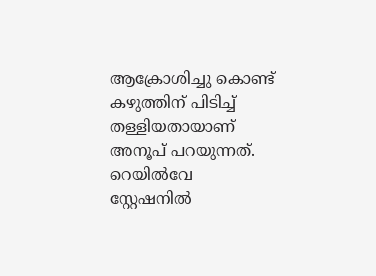ആക്രോശിച്ചു കൊണ്ട് കഴുത്തിന് പിടിച്ച് തള്ളിയതായാണ് അനൂപ് പറയുന്നത്. റെയില്‍വേ സ്റ്റേഷനില്‍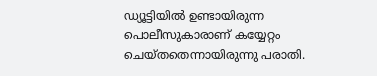ഡ്യൂട്ടിയില്‍ ഉണ്ടായിരുന്ന പൊലീസുകാരാണ് കയ്യേറ്റം ചെയ്തതെന്നായിരുന്നു പരാതി.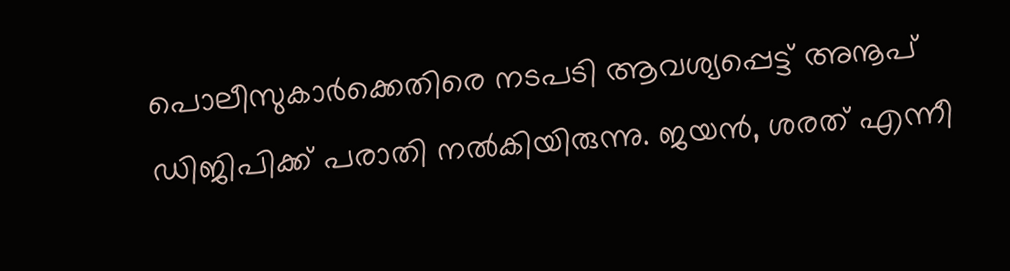പൊലീസുകാര്‍ക്കെതിരെ നടപടി ആവശ്യപ്പെട്ട് അനൂപ് ഡിജിപിക്ക് പരാതി നല്‍കിയിരുന്നു. ജയന്‍, ശരത് എന്നീ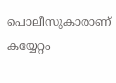പൊലീസുകാരാണ് കയ്യേറ്റം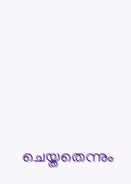ചെയ്തതെന്നും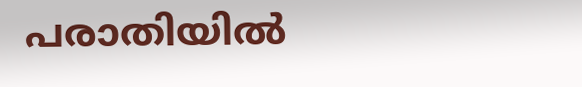പരാതിയില്‍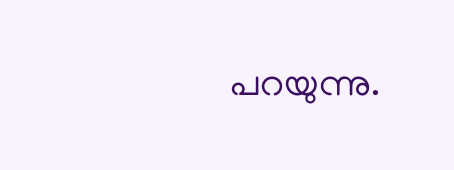പറയുന്നു.